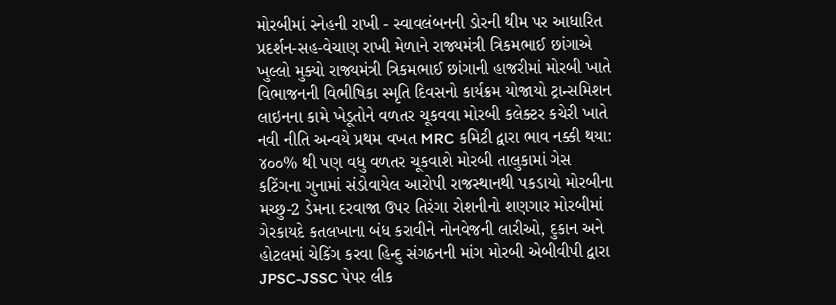મોરબીમાં સ્નેહની રાખી - સ્વાવલંબનની ડોરની થીમ પર આધારિત પ્રદર્શન-સહ-વેચાણ રાખી મેળાને રાજ્યમંત્રી ત્રિકમભાઈ છાંગાએ ખુલ્લો મુક્યો રાજ્યમંત્રી ત્રિકમભાઈ છાંગાની હાજરીમાં મોરબી ખાતે વિભાજનની વિભીષિકા સ્મૃતિ દિવસનો કાર્યક્રમ યોજાયો ટ્રાન્સમિશન લાઇનના કામે ખેડૂતોને વળતર ચૂકવવા મોરબી કલેક્ટર કચેરી ખાતે નવી નીતિ અન્વયે પ્રથમ વખત MRC કમિટી દ્વારા ભાવ નક્કી થયા: ૪૦૦% થી પણ વધુ વળતર ચૂકવાશે મોરબી તાલુકામાં ગેસ કટિંગના ગુનામાં સંડોવાયેલ આરોપી રાજસ્થાનથી પકડાયો મોરબીના મચ્છુ-2 ડેમના દરવાજા ઉપર તિરંગા રોશનીનો શણગાર મોરબીમાં ગેરકાયદે કતલખાના બંધ કરાવીને નોનવેજની લારીઓ, દુકાન અને હોટલમાં ચેકિંગ કરવા હિન્દુ સંગઠનની માંગ મોરબી એબીવીપી દ્વારા JPSC-JSSC પેપર લીક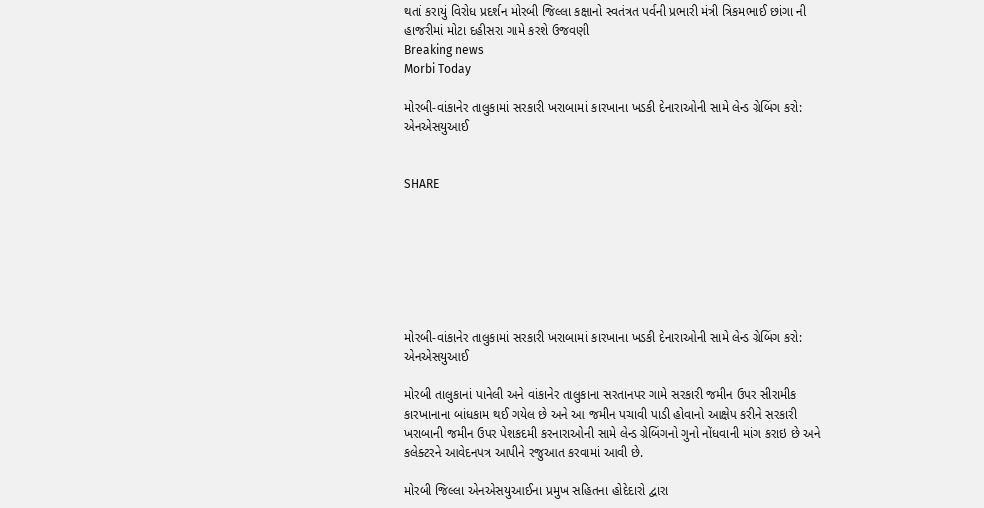થતાં કરાયું વિરોધ પ્રદર્શન મોરબી જિલ્લા કક્ષાનો સ્વતંત્રત પર્વની પ્રભારી મંત્રી ત્રિકમભાઈ છાંગા ની હાજરીમાં મોટા દહીસરા ગામે કરશે ઉજવણી
Breaking news
Morbi Today

મોરબી-વાંકાનેર તાલુકામાં સરકારી ખરાબામાં કારખાના ખડકી દેનારાઓની સામે લેન્ડ ગ્રેબિંગ કરો: એનએસયુઆઈ


SHARE







મોરબી-વાંકાનેર તાલુકામાં સરકારી ખરાબામાં કારખાના ખડકી દેનારાઓની સામે લેન્ડ ગ્રેબિંગ કરો: એનએસયુઆઈ

મોરબી તાલુકાનાં પાનેલી અને વાંકાનેર તાલુકાના સરતાનપર ગામે સરકારી જમીન ઉપર સીરામીક કારખાનાના બાંધકામ થઈ ગયેલ છે અને આ જમીન પચાવી પાડી હોવાનો આક્ષેપ કરીને સરકારી ખરાબાની જમીન ઉપર પેશકદમી કરનારાઓની સામે લેન્ડ ગ્રેબિંગનો ગુનો નોંધવાની માંગ કરાઇ છે અને કલેક્ટરને આવેદનપત્ર આપીને રજુઆત કરવામાં આવી છે.

મોરબી જિલ્લા એનએસયુઆઈના પ્રમુખ સહિતના હોદેદારો દ્વારા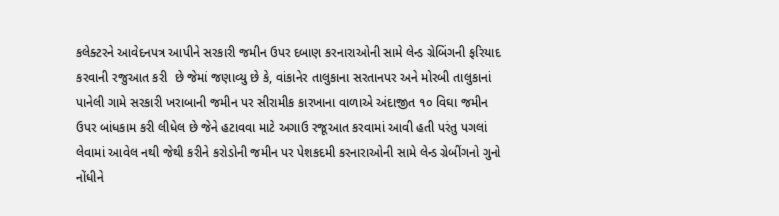કલેક્ટરને આવેદનપત્ર આપીને સરકારી જમીન ઉપર દબાણ કરનારાઓની સામે લેન્ડ ગ્રેબિંગની ફરિયાદ કરવાની રજુઆત કરી  છે જેમાં જણાવ્યુ છે કે, વાંકાનેર તાલુકાના સરતાનપર અને મોરબી તાલુકાનાં પાનેલી ગામે સરકારી ખરાબાની જમીન પર સીરામીક કારખાના વાળાએ અંદાજીત ૧૦ વિઘા જમીન ઉપર બાંધકામ કરી લીધેલ છે જેને હટાવવા માટે અગાઉ રજૂઆત કરવામાં આવી હતી પરંતુ પગલાં લેવામાં આવેલ નથી જેથી કરીને કરોડોની જમીન પર પેશકદમી કરનારાઓની સામે લેન્ડ ગ્રેબીંગનો ગુનો નોંધીને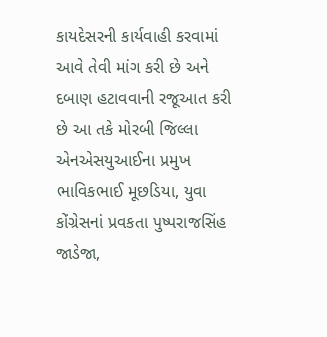કાયદેસરની કાર્યવાહી કરવામાં આવે તેવી માંગ કરી છે અને દબાણ હટાવવાની રજૂઆત કરી છે આ તકે મોરબી જિલ્લા એનએસયુઆઈના પ્રમુખ ભાવિકભાઈ મૂછડિયા, યુવા કોંગ્રેસનાં પ્રવકતા પુષ્પરાજસિંહ જાડેજા,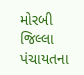મોરબી જિલ્લા પંચાયતના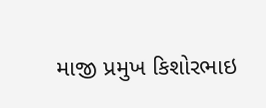માજી પ્રમુખ કિશોરભાઇ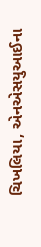ચિખલિયા, એનએસયુઆઈના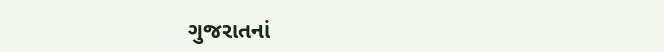ગુજરાતનાં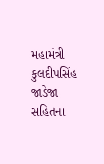મહામંત્રી કુલદીપસિંહ જાડેજા સહિતના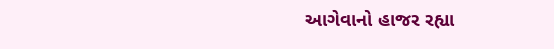આગેવાનો હાજર રહ્યા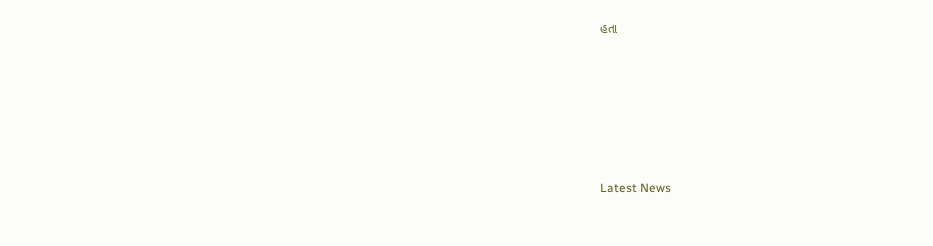હતા






Latest News